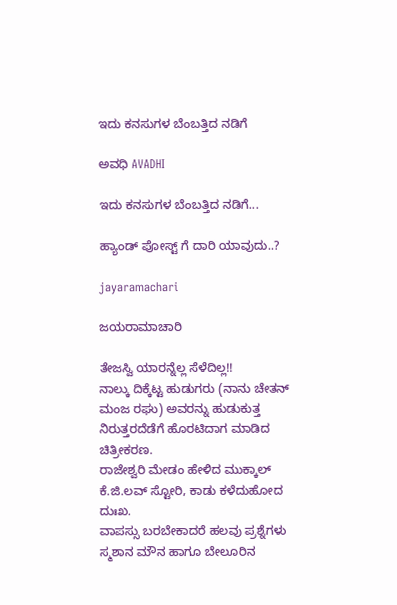ಇದು ಕನಸುಗಳ ಬೆಂಬತ್ತಿದ ನಡಿಗೆ‍

ಅವಧಿ AVADHI

ಇದು ಕನಸುಗಳ ಬೆಂಬತ್ತಿದ ನಡಿಗೆ...

ಹ್ಯಾಂಡ್ ಪೋಸ್ಟ್ ಗೆ ದಾರಿ ಯಾವುದು..?

jayaramachari

ಜಯರಾಮಾಚಾರಿ

ತೇಜಸ್ವಿ ಯಾರನ್ನೆಲ್ಲ ಸೆಳೆದಿಲ್ಲ!!
ನಾಲ್ಕು ದಿಕ್ಕೆಟ್ಟ ಹುಡುಗರು (ನಾನು ಚೇತನ್ ಮಂಜ ರಘು) ಅವರನ್ನು ಹುಡುಕುತ್ತ ನಿರುತ್ತರದೆಡೆಗೆ ಹೊರಟಿದಾಗ ಮಾಡಿದ ಚಿತ್ರೀಕರಣ.
ರಾಜೇಶ್ವರಿ ಮೇಡಂ ಹೇಳಿದ ಮುಕ್ಕಾಲ್ ಕೆ.ಜಿ.ಲವ್ ಸ್ಟೋರಿ, ಕಾಡು ಕಳೆದುಹೋದ ದುಃಖ.
ವಾಪಸ್ಸು ಬರಬೇಕಾದರೆ ಹಲವು ಪ್ರಶ್ನೆಗಳು ಸ್ಮಶಾನ ಮೌನ ಹಾಗೂ ಬೇಲೂರಿನ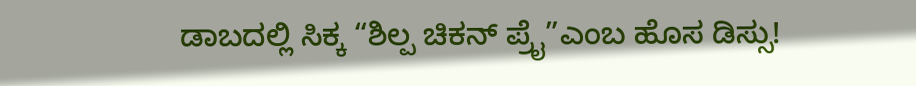ಡಾಬದಲ್ಲಿ ಸಿಕ್ಕ “ಶಿಲ್ಪ ಚಿಕನ್ ಪ್ರೈ”ಎಂಬ ಹೊಸ ಡಿಸ್ಸು!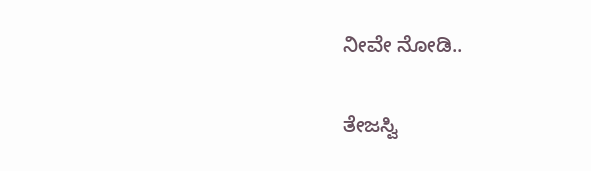ನೀವೇ ನೋಡಿ..

ತೇಜಸ್ವಿ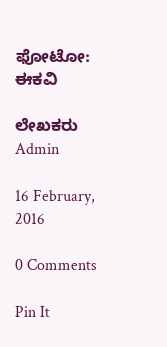ಫೋಟೋ: ಈಕವಿ

ಲೇಖಕರು Admin

16 February, 2016

0 Comments

Pin It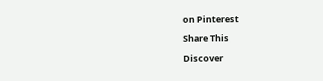on Pinterest

Share This

Discover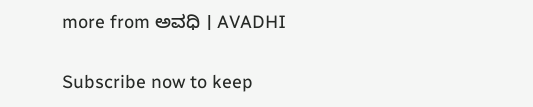more from ಅವಧಿ । AVADHI

Subscribe now to keep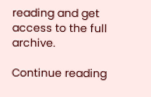reading and get access to the full archive.

Continue reading